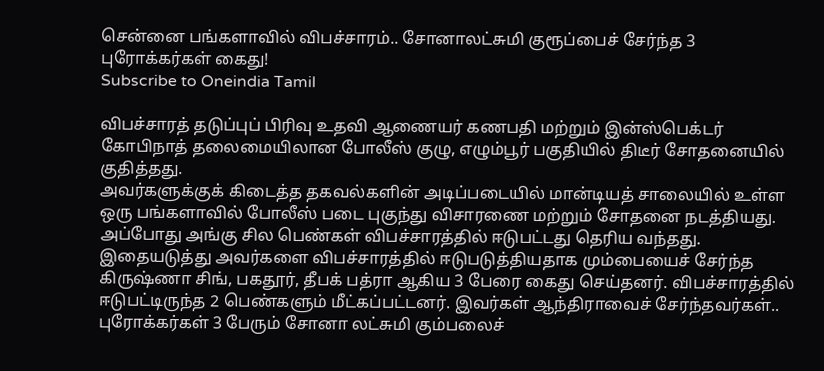சென்னை பங்களாவில் விபச்சாரம்.. சோனாலட்சுமி குரூப்பைச் சேர்ந்த 3 புரோக்கர்கள் கைது!
Subscribe to Oneindia Tamil

விபச்சாரத் தடுப்புப் பிரிவு உதவி ஆணையர் கணபதி மற்றும் இன்ஸ்பெக்டர் கோபிநாத் தலைமையிலான போலீஸ் குழு, எழும்பூர் பகுதியில் திடீர் சோதனையில் குதித்தது.
அவர்களுக்குக் கிடைத்த தகவல்களின் அடிப்படையில் மான்டியத் சாலையில் உள்ள ஒரு பங்களாவில் போலீஸ் படை புகுந்து விசாரணை மற்றும் சோதனை நடத்தியது. அப்போது அங்கு சில பெண்கள் விபச்சாரத்தில் ஈடுபட்டது தெரிய வந்தது.
இதையடுத்து அவர்களை விபச்சாரத்தில் ஈடுபடுத்தியதாக மும்பையைச் சேர்ந்த கிருஷ்ணா சிங், பகதூர், தீபக் பத்ரா ஆகிய 3 பேரை கைது செய்தனர். விபச்சாரத்தில் ஈடுபட்டிருந்த 2 பெண்களும் மீட்கப்பட்டனர். இவர்கள் ஆந்திராவைச் சேர்ந்தவர்கள்..
புரோக்கர்கள் 3 பேரும் சோனா லட்சுமி கும்பலைச்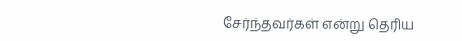சேர்ந்தவர்கள் என்று தெரிய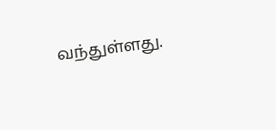வந்துள்ளது.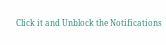Click it and Unblock the Notifications